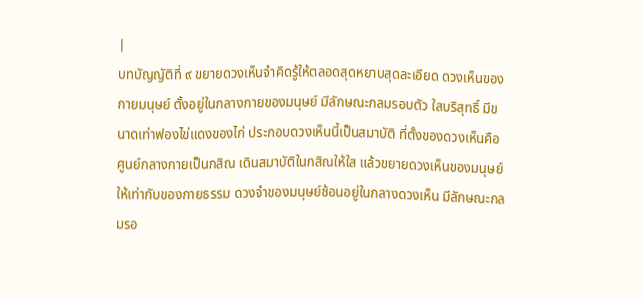|
บทบัญญัติที่ ๙ ขยายดวงเห็นจำคิดรู้ให้ตลอดสุดหยาบสุดละเอียด ดวงเห็นของกายมนุษย์ ตั้งอยู่ในกลางกายของมนุษย์ มีลักษณะกลมรอบตัว ใสบริสุทธิ์ มีขนาดเท่าฟองไข่แดงของไก่ ประกอบดวงเห็นนี้เป็นสมาบัติ ที่ตั้งของดวงเห็นคือ ศูนย์กลางกายเป็นกสิณ เดินสมาบัติในกสิณให้ใส แล้วขยายดวงเห็นของมนุษย์ให้เท่ากับของกายธรรม ดวงจำของมนุษย์ซ้อนอยู่ในกลางดวงเห็น มีลักษณะกลมรอ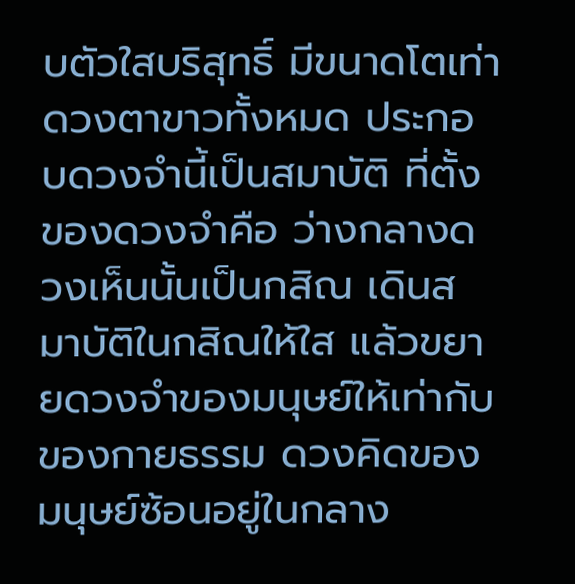บตัวใสบริสุทธิ์ มีขนาดโตเท่าดวงตาขาวทั้งหมด ประกอบดวงจำนี้เป็นสมาบัติ ที่ตั้งของดวงจำคือ ว่างกลางดวงเห็นนั้นเป็นกสิณ เดินสมาบัติในกสิณให้ใส แล้วขยายดวงจำของมนุษย์ให้เท่ากับของกายธรรม ดวงคิดของมนุษย์ซ้อนอยู่ในกลาง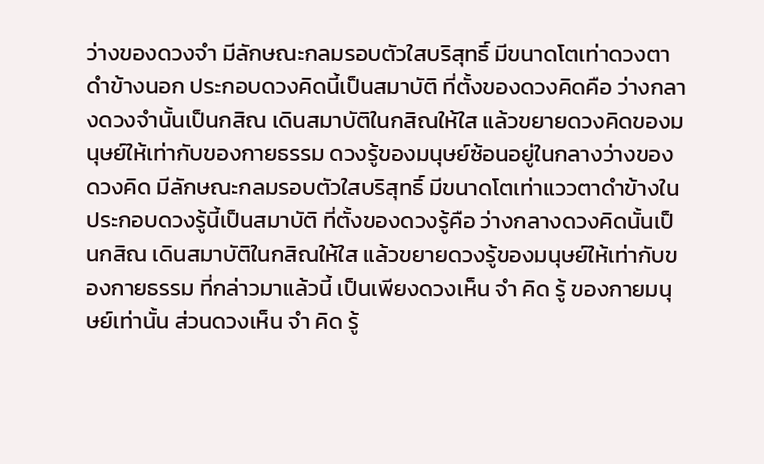ว่างของดวงจำ มีลักษณะกลมรอบตัวใสบริสุทธิ์ มีขนาดโตเท่าดวงตาดำข้างนอก ประกอบดวงคิดนี้เป็นสมาบัติ ที่ตั้งของดวงคิดคือ ว่างกลางดวงจำนั้นเป็นกสิณ เดินสมาบัติในกสิณให้ใส แล้วขยายดวงคิดของมนุษย์ให้เท่ากับของกายธรรม ดวงรู้ของมนุษย์ซ้อนอยู่ในกลางว่างของดวงคิด มีลักษณะกลมรอบตัวใสบริสุทธิ์ มีขนาดโตเท่าแววตาดำข้างใน ประกอบดวงรู้นี้เป็นสมาบัติ ที่ตั้งของดวงรู้คือ ว่างกลางดวงคิดนั้นเป็นกสิณ เดินสมาบัติในกสิณให้ใส แล้วขยายดวงรู้ของมนุษย์ให้เท่ากับของกายธรรม ที่กล่าวมาแล้วนี้ เป็นเพียงดวงเห็น จำ คิด รู้ ของกายมนุษย์เท่านั้น ส่วนดวงเห็น จำ คิด รู้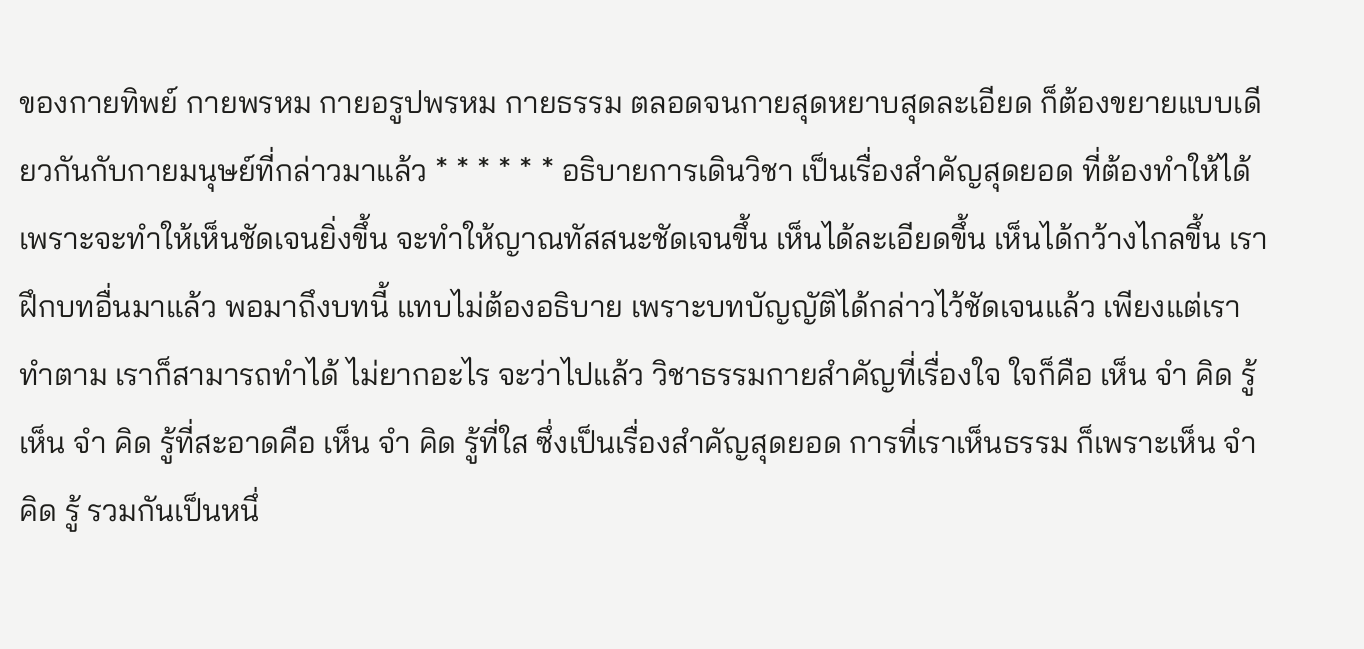ของกายทิพย์ กายพรหม กายอรูปพรหม กายธรรม ตลอดจนกายสุดหยาบสุดละเอียด ก็ต้องขยายแบบเดียวกันกับกายมนุษย์ที่กล่าวมาแล้ว * * * * * * อธิบายการเดินวิชา เป็นเรื่องสำคัญสุดยอด ที่ต้องทำให้ได้ เพราะจะทำให้เห็นชัดเจนยิ่งขึ้น จะทำให้ญาณทัสสนะชัดเจนขึ้น เห็นได้ละเอียดขึ้น เห็นได้กว้างไกลขึ้น เราฝึกบทอื่นมาแล้ว พอมาถึงบทนี้ แทบไม่ต้องอธิบาย เพราะบทบัญญัติได้กล่าวไว้ชัดเจนแล้ว เพียงแต่เราทำตาม เราก็สามารถทำได้ ไม่ยากอะไร จะว่าไปแล้ว วิชาธรรมกายสำคัญที่เรื่องใจ ใจก็คือ เห็น จำ คิด รู้ เห็น จำ คิด รู้ที่สะอาดคือ เห็น จำ คิด รู้ที่ใส ซึ่งเป็นเรื่องสำคัญสุดยอด การที่เราเห็นธรรม ก็เพราะเห็น จำ คิด รู้ รวมกันเป็นหนึ่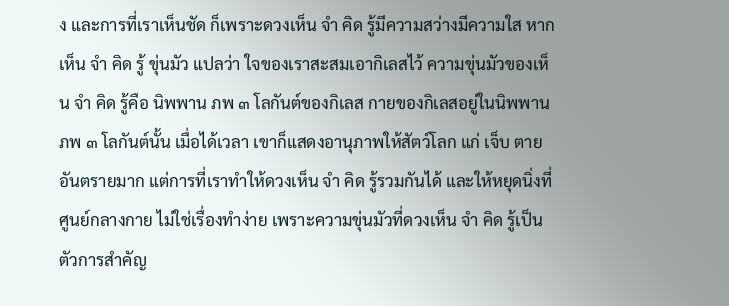ง และการที่เราเห็นชัด ก็เพราะดวงเห็น จำ คิด รู้มีความสว่างมีความใส หากเห็น จำ คิด รู้ ขุ่นมัว แปลว่า ใจของเราสะสมเอากิเลสไว้ ความขุ่นมัวของเห็น จำ คิด รู้คือ นิพพาน ภพ ๓ โลกันต์ของกิเลส กายของกิเลสอยู่ในนิพพาน ภพ ๓ โลกันต์นั้น เมื่อได้เวลา เขาก็แสดงอานุภาพให้สัตว์โลก แก่ เจ็บ ตาย อันตรายมาก แต่การที่เราทำให้ดวงเห็น จำ คิด รู้รวมกันได้ และให้หยุดนิ่งที่ศูนย์กลางกาย ไม่ใช่เรื่องทำง่าย เพราะความขุ่นมัวที่ดวงเห็น จำ คิด รู้เป็นตัวการสำคัญ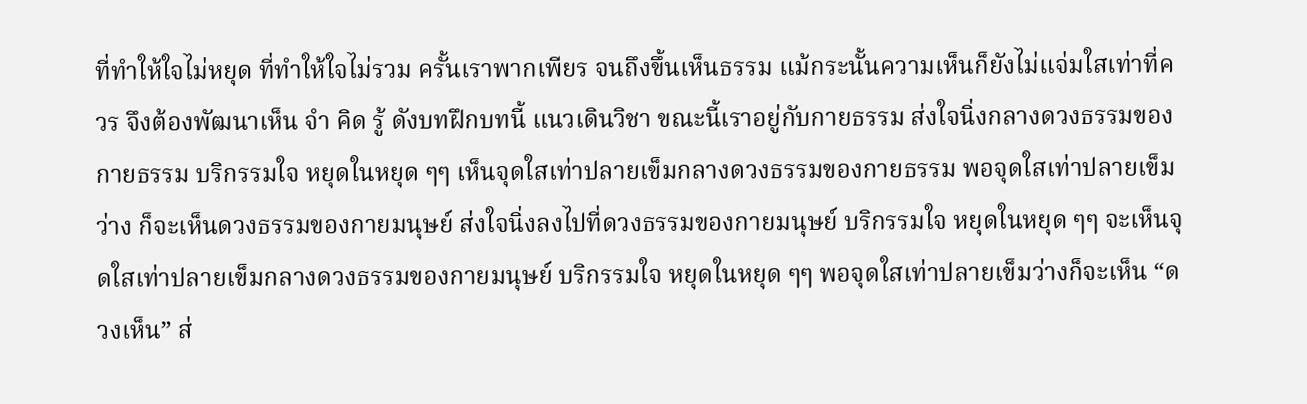ที่ทำให้ใจไม่หยุด ที่ทำให้ใจไม่รวม ครั้นเราพากเพียร จนถึงขึ้นเห็นธรรม แม้กระนั้นความเห็นก็ยังไม่แจ่มใสเท่าที่ควร จึงต้องพัฒนาเห็น จำ คิด รู้ ดังบทฝึกบทนี้ แนวเดินวิชา ขณะนี้เราอยู่กับกายธรรม ส่งใจนิ่งกลางดวงธรรมของกายธรรม บริกรรมใจ หยุดในหยุด ๆๆ เห็นจุดใสเท่าปลายเข็มกลางดวงธรรมของกายธรรม พอจุดใสเท่าปลายเข็มว่าง ก็จะเห็นดวงธรรมของกายมนุษย์ ส่งใจนิ่งลงไปที่ดวงธรรมของกายมนุษย์ บริกรรมใจ หยุดในหยุด ๆๆ จะเห็นจุดใสเท่าปลายเข็มกลางดวงธรรมของกายมนุษย์ บริกรรมใจ หยุดในหยุด ๆๆ พอจุดใสเท่าปลายเข็มว่างก็จะเห็น “ดวงเห็น” ส่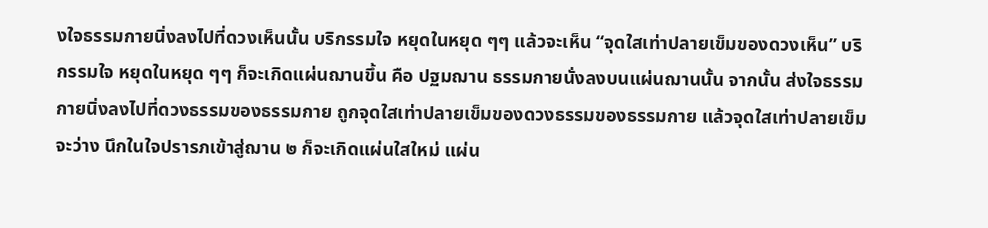งใจธรรมกายนิ่งลงไปที่ดวงเห็นนั้น บริกรรมใจ หยุดในหยุด ๆๆ แล้วจะเห็น “จุดใสเท่าปลายเข็มของดวงเห็น” บริกรรมใจ หยุดในหยุด ๆๆ ก็จะเกิดแผ่นฌานขึ้น คือ ปฐมฌาน ธรรมกายนั่งลงบนแผ่นฌานนั้น จากนั้น ส่งใจธรรมกายนิ่งลงไปที่ดวงธรรมของธรรมกาย ถูกจุดใสเท่าปลายเข็มของดวงธรรมของธรรมกาย แล้วจุดใสเท่าปลายเข็มจะว่าง นึกในใจปรารภเข้าสู่ฌาน ๒ ก็จะเกิดแผ่นใสใหม่ แผ่น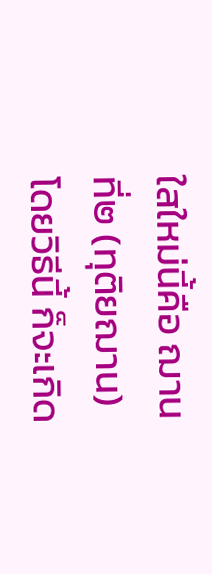ใสใหม่นี้คือ ฌานที่๒ (ทุติยฌาน) โดยวิธีนี้ ก็จะเกิด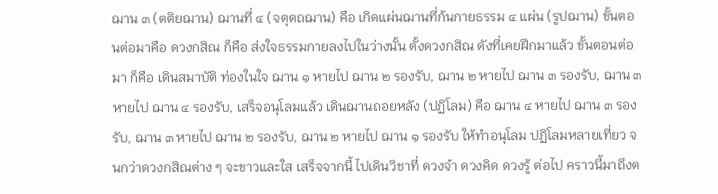ฌาน ๓ (ตติยฌาน) ฌานที่ ๔ (จตุตถฌาน) คือ เกิดแผ่นฌานที่ก้นกายธรรม ๔ แผ่น (รูปฌาน) ขั้นตอนต่อมาคือ ดวงกสิณ ก็คือ ส่งใจธรรมกายลงไปในว่างนั้น ตั้งดวงกสิณ ดังที่เคยฝึกมาแล้ว ขั้นตอนต่อมา ก็คือ เดินสมาบัติ ท่องในใจ ฌาน ๑ หายไป ฌาน ๒ รองรับ, ฌาน ๒ หายไป ฌาน ๓ รองรับ, ฌาน ๓ หายไป ฌาน ๔ รองรับ, เสร็จอนุโลมแล้ว เดินฌานถอยหลัง (ปฏิโลม) คือ ฌาน ๔ หายไป ฌาน ๓ รองรับ, ฌาน ๓ หายไป ฌาน ๒ รองรับ, ฌาน ๒ หายไป ฌาน ๑ รองรับ ให้ทำอนุโลม ปฏิโลมหลายเที่ยว จนกว่าดวงกสิณต่าง ๆ จะขาวและใส เสร็จจากนี้ ไปเดินวิชาที่ ดวงจำ ดวงคิด ดวงรู้ ต่อไป คราวนี้มาถึงต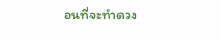อนที่จะทำดวง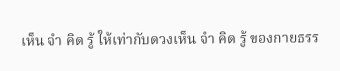เห็น จำ คิด รู้ ให้เท่ากับดวงเห็น จำ คิด รู้ ของกายธรร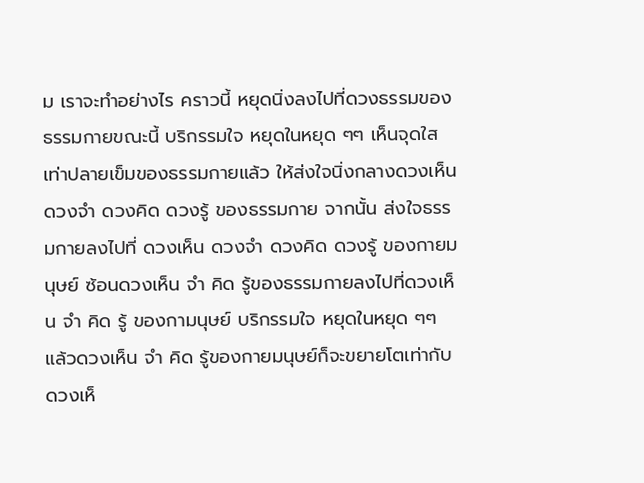ม เราจะทำอย่างไร คราวนี้ หยุดนิ่งลงไปที่ดวงธรรมของธรรมกายขณะนี้ บริกรรมใจ หยุดในหยุด ๆๆ เห็นจุดใสเท่าปลายเข็มของธรรมกายแล้ว ให้ส่งใจนิ่งกลางดวงเห็น ดวงจำ ดวงคิด ดวงรู้ ของธรรมกาย จากนั้น ส่งใจธรรมกายลงไปที่ ดวงเห็น ดวงจำ ดวงคิด ดวงรู้ ของกายมนุษย์ ซ้อนดวงเห็น จำ คิด รู้ของธรรมกายลงไปที่ดวงเห็น จำ คิด รู้ ของกามนุษย์ บริกรรมใจ หยุดในหยุด ๆๆ แล้วดวงเห็น จำ คิด รู้ของกายมนุษย์ก็จะขยายโตเท่ากับดวงเห็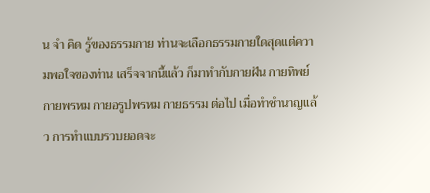น จำ คิด รู้ของธรรมกาย ท่านจะเลือกธรรมกายใดสุดแต่ความพอใจของท่าน เสร็จจากนี้แล้ว ก็มาทำกับกายฝัน กายทิพย์ กายพรหม กายอรูปพรหม กายธรรม ต่อไป เมื่อทำชำนาญแล้ว การทำแบบรวบยอดจะ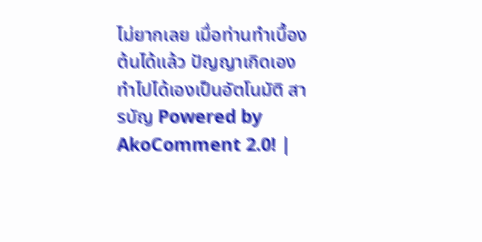ไม่ยากเลย เมื่อท่านทำเบื้องต้นได้แล้ว ปัญญาเกิดเอง ทำไปได้เองเป็นอัตโนมัติ สารบัญ Powered by AkoComment 2.0! |